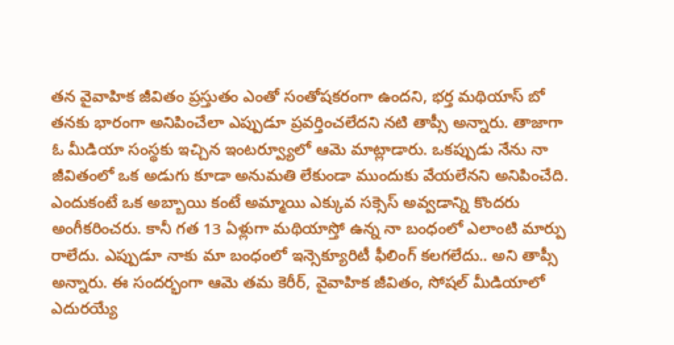తన వైవాహిక జీవితం ప్రస్తుతం ఎంతో సంతోషకరంగా ఉందని, భర్త మథియాస్ బో తనకు భారంగా అనిపించేలా ఎప్పుడూ ప్రవర్తించలేదని నటి తాప్సీ అన్నారు. తాజాగా ఓ మీడియా సంస్థకు ఇచ్చిన ఇంటర్వ్యూలో ఆమె మాట్లాడారు. ఒకప్పుడు నేను నా జీవితంలో ఒక అడుగు కూడా అనుమతి లేకుండా ముందుకు వేయలేనని అనిపించేది. ఎందుకంటే ఒక అబ్బాయి కంటే అమ్మాయి ఎక్కువ సక్సెస్ అవ్వడాన్ని కొందరు అంగీకరించరు. కానీ గత 13 ఏళ్లుగా మథియాస్తో ఉన్న నా బంధంలో ఎలాంటి మార్పు రాలేదు. ఎప్పుడూ నాకు మా బంధంలో ఇన్సెక్యూరిటీ ఫీలింగ్ కలగలేదు.. అని తాప్సీ అన్నారు. ఈ సందర్భంగా ఆమె తమ కెరీర్, వైవాహిక జీవితం, సోషల్ మీడియాలో ఎదురయ్యే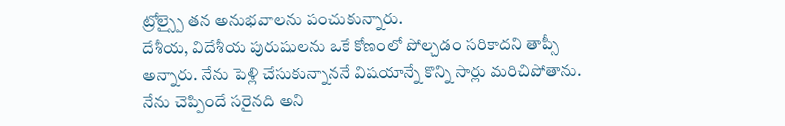ట్రోల్స్పై తన అనుభవాలను పంచుకున్నారు.
దేశీయ, విదేశీయ పురుషులను ఒకే కోణంలో పోల్చడం సరికాదని తాప్సీ అన్నారు. నేను పెళ్లి చేసుకున్నాననే విషయాన్నే కొన్ని సార్లు మరిచిపోతాను. నేను చెప్పిందే సరైనది అని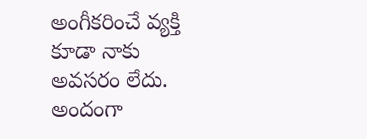అంగీకరించే వ్యక్తి కూడా నాకు అవసరం లేదు. అందంగా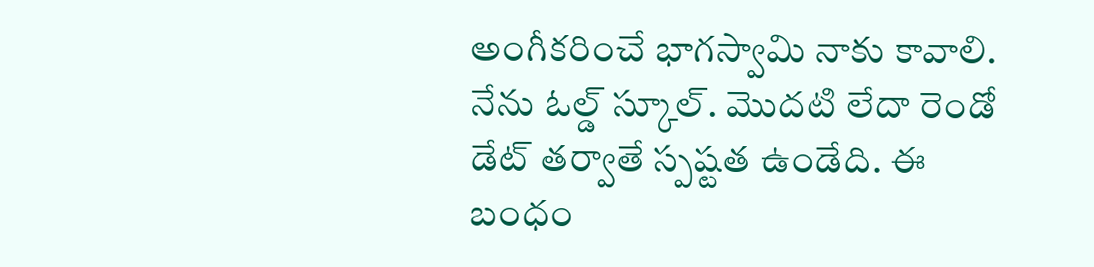అంగీకరించే భాగస్వామి నాకు కావాలి. నేను ఓల్డ్ స్కూల్. మొదటి లేదా రెండో డేట్ తర్వాతే స్పష్టత ఉండేది. ఈ బంధం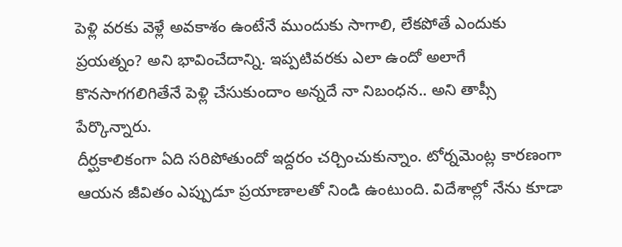పెళ్లి వరకు వెళ్లే అవకాశం ఉంటేనే ముందుకు సాగాలి, లేకపోతే ఎందుకు ప్రయత్నం? అని భావించేదాన్ని. ఇప్పటివరకు ఎలా ఉందో అలాగే కొనసాగగలిగితేనే పెళ్లి చేసుకుందాం అన్నదే నా నిబంధన.. అని తాప్సీ పేర్కొన్నారు.
దీర్ఘకాలికంగా ఏది సరిపోతుందో ఇద్దరం చర్చించుకున్నాం. టోర్నమెంట్ల కారణంగా ఆయన జీవితం ఎప్పుడూ ప్రయాణాలతో నిండి ఉంటుంది. విదేశాల్లో నేను కూడా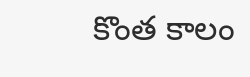కొంత కాలం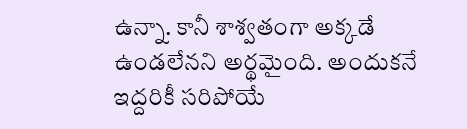ఉన్నా. కానీ శాశ్వతంగా అక్కడే ఉండలేనని అర్థమైంది. అందుకనే ఇద్దరికీ సరిపోయే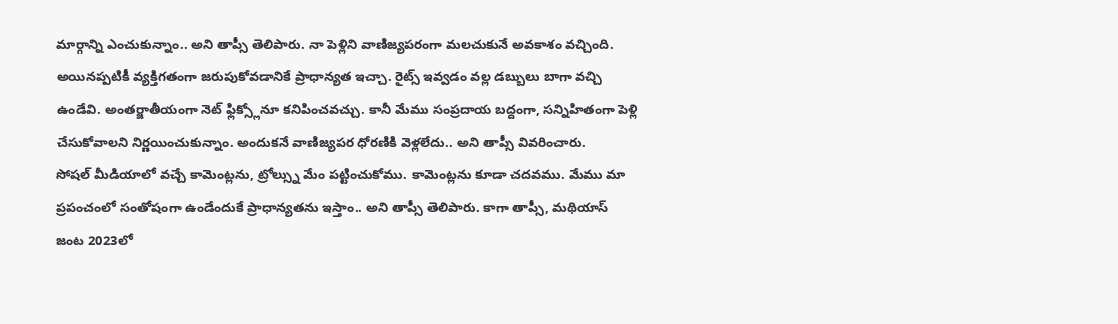మార్గాన్ని ఎంచుకున్నాం.. అని తాప్సీ తెలిపారు. నా పెళ్లిని వాణిజ్యపరంగా మలచుకునే అవకాశం వచ్చింది. అయినప్పటికీ వ్యక్తిగతంగా జరుపుకోవడానికే ప్రాధాన్యత ఇచ్చా. రైట్స్ ఇవ్వడం వల్ల డబ్బులు బాగా వచ్చి ఉండేవి. అంతర్జాతీయంగా నెట్ ఫ్లిక్స్లోనూ కనిపించవచ్చు. కానీ మేము సంప్రదాయ బద్దంగా, సన్నిహితంగా పెళ్లి చేసుకోవాలని నిర్ణయించుకున్నాం. అందుకనే వాణిజ్యపర ధోరణికి వెళ్లలేదు.. అని తాప్సీ వివరించారు.
సోషల్ మీడియాలో వచ్చే కామెంట్లను, ట్రోల్స్ను మేం పట్టించుకోము. కామెంట్లను కూడా చదవము. మేము మా ప్రపంచంలో సంతోషంగా ఉండేందుకే ప్రాధాన్యతను ఇస్తాం.. అని తాప్సీ తెలిపారు. కాగా తాప్సీ, మథియాస్ జంట 2023లో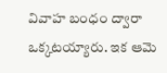వివాహ బంధం ద్వారా ఒక్కటయ్యారు. ఇక ఆమె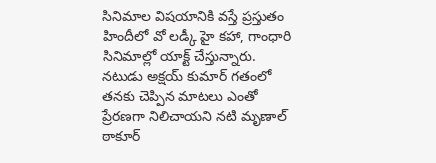సినిమాల విషయానికి వస్తే ప్రస్తుతం హిందీలో వో లడ్కీ హై కహా, గాంధారి సినిమాల్లో యాక్ట్ చేస్తున్నారు.
నటుడు అక్షయ్ కుమార్ గతంలో తనకు చెప్పిన మాటలు ఎంతో ప్రేరణగా నిలిచాయని నటి మృణాల్ ఠాకూర్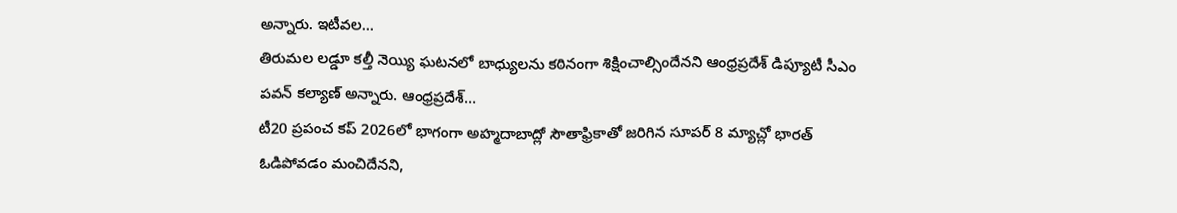అన్నారు. ఇటీవల…
తిరుమల లడ్డూ కల్తీ నెయ్యి ఘటనలో బాధ్యులను కఠినంగా శిక్షించాల్సిందేనని ఆంధ్రప్రదేశ్ డిప్యూటీ సీఎం పవన్ కల్యాణ్ అన్నారు. ఆంధ్రప్రదేశ్…
టీ20 ప్రపంచ కప్ 2026లో భాగంగా అహ్మదాబాద్లో సౌతాఫ్రికాతో జరిగిన సూపర్ 8 మ్యాచ్లో భారత్ ఓడిపోవడం మంచిదేనని,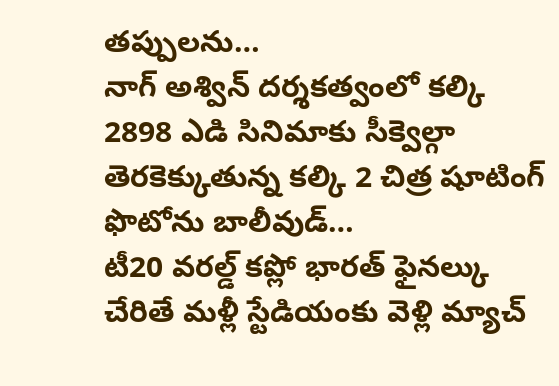తప్పులను…
నాగ్ అశ్విన్ దర్శకత్వంలో కల్కి 2898 ఎడి సినిమాకు సీక్వెల్గా తెరకెక్కుతున్న కల్కి 2 చిత్ర షూటింగ్ ఫొటోను బాలీవుడ్…
టీ20 వరల్డ్ కప్లో భారత్ ఫైనల్కు చేరితే మళ్లీ స్టేడియంకు వెళ్లి మ్యాచ్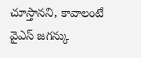చూస్తానని, కావాలంటే వైఎస్ జగన్కు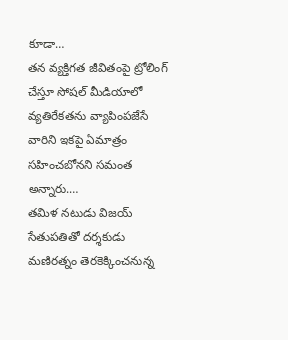కూడా…
తన వ్యక్తిగత జీవితంపై ట్రోలింగ్ చేస్తూ సోషల్ మీడియాలో వ్యతిరేకతను వ్యాపింపజేసే వారిని ఇకపై ఏమాత్రం సహించబోనని సమంత అన్నారు.…
తమిళ నటుడు విజయ్ సేతుపతితో దర్శకుడు మణిరత్నం తెరకెక్కించనున్న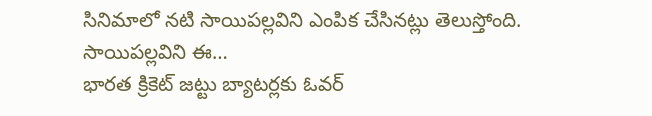సినిమాలో నటి సాయిపల్లవిని ఎంపిక చేసినట్లు తెలుస్తోంది. సాయిపల్లవిని ఈ…
భారత క్రికెట్ జట్టు బ్యాటర్లకు ఓవర్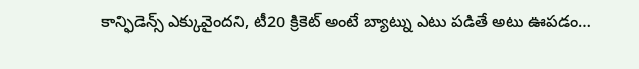కాన్ఫిడెన్స్ ఎక్కువైందని, టీ20 క్రికెట్ అంటే బ్యాట్ను ఎటు పడితే అటు ఊపడం…